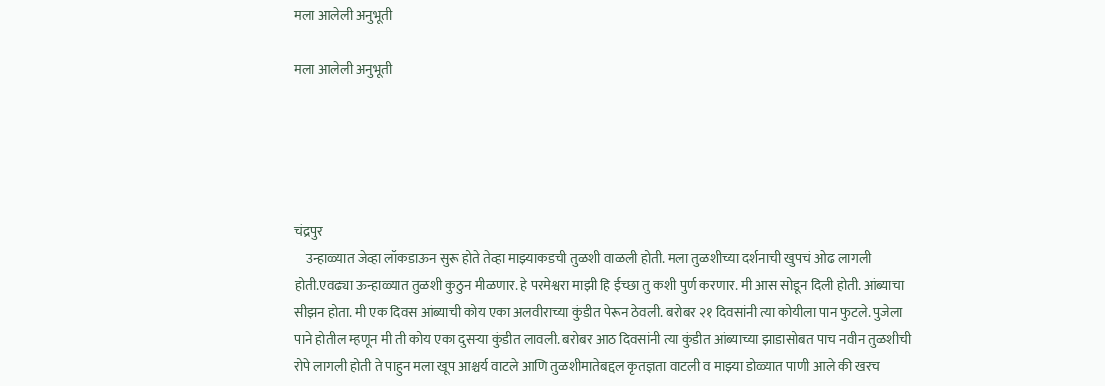मला आलेली अनुभूती

मला आलेली अनुभूती





चंद्रपुर
    उन्हाळ्यात जेव्हा लॉकडाऊन सुरू होते तेव्हा माझ्याकडची तुळशी वाळली होती. मला तुळशीच्या दर्शनाची खुपचं ओढ लागली होती.एवढ्या ऊन्हाळ्यात तुळशी कुठुन मीळणार. हे परमेश्वरा माझी हि ईच्छा तु कशी पुर्ण करणार. मी आस सोडून दिली होती. आंब्याचा सीझन होता. मी एक दिवस आंब्याची कोय एका अलवीराच्या कुंडीत पेरून ठेवली. बरोबर २१ दिवसांनी त्या कोयीला पान फुटले. पुजेला पाने होतील म्हणून मी ती कोय एका दुसऱ्या कुंडीत लावली. बरोबर आठ दिवसांनी त्या कुंडीत आंब्याच्या झाडासोबत पाच नवीन तुळशीची रोपे लागली होती ते पाहुन मला खूप आश्चर्य वाटले आणि तुळशीमातेबद्दल कृतज्ञता वाटली व माझ्या डोळ्यात पाणी आले की खरच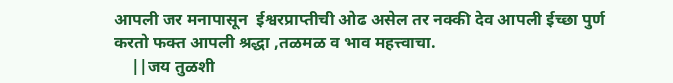आपली जर मनापासून  ईश्वरप्राप्तीची ओढ असेल तर नक्की देव आपली ईच्छा पुर्ण करतो फक्त आपली श्रद्धा ,तळमळ व भाव महत्त्वाचा.
    ||जय तुळशी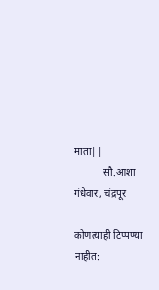माता||
           सौ.आशा गंधेवार, चंद्रपूर

कोणत्याही टिप्पण्‍या नाहीत: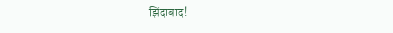झिंदाबाद!